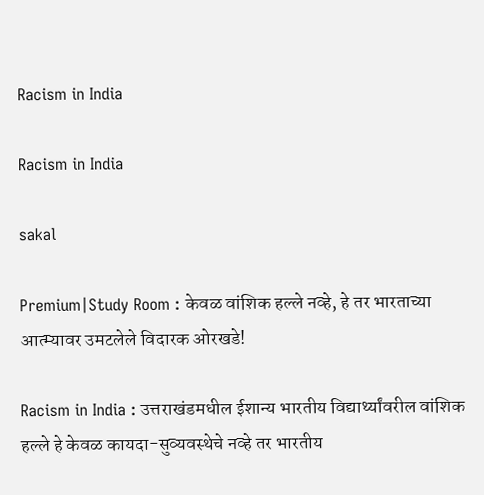Racism in India

Racism in India

sakal

Premium|Study Room : केवळ वांशिक हल्ले नव्हे, हे तर भारताच्या आत्म्यावर उमटलेले विदारक ओरखडे!

Racism in India : उत्तराखंडमधील ईशान्य भारतीय विद्यार्थ्यांवरील वांशिक हल्ले हे केवळ कायदा-सुव्यवस्थेचे नव्हे तर भारतीय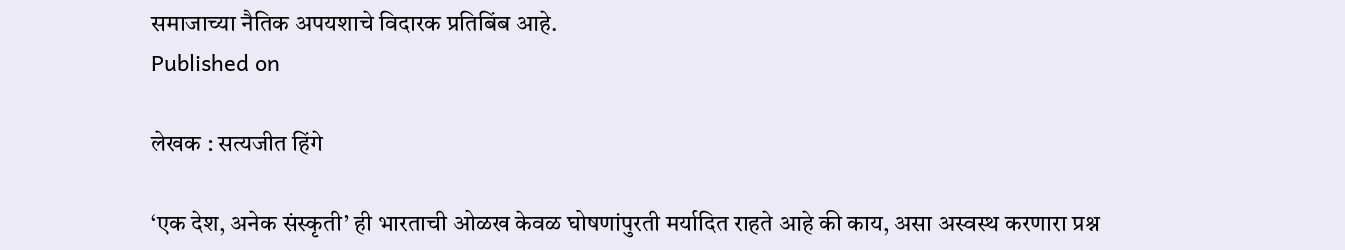समाजाच्या नैतिक अपयशाचे विदारक प्रतिबिंब आहे.
Published on

लेखक : सत्यजीत हिंगे

‘एक देश, अनेक संस्कृती’ ही भारताची ओळख केवळ घोषणांपुरती मर्यादित राहते आहे की काय, असा अस्वस्थ करणारा प्रश्न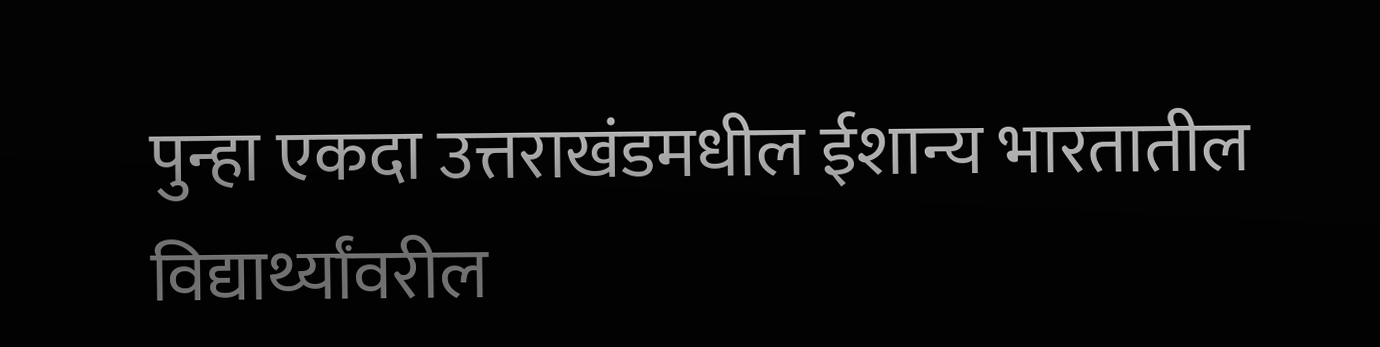पुन्हा एकदा उत्तराखंडमधील ईशान्य भारतातील विद्यार्थ्यांवरील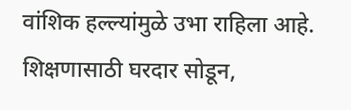वांशिक हल्ल्यांमुळे उभा राहिला आहे. शिक्षणासाठी घरदार सोडून,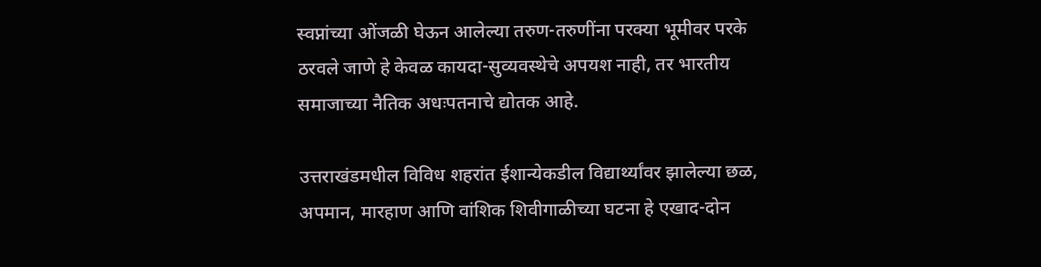स्वप्नांच्या ओंजळी घेऊन आलेल्या तरुण-तरुणींना परक्या भूमीवर परके ठरवले जाणे हे केवळ कायदा-सुव्यवस्थेचे अपयश नाही, तर भारतीय समाजाच्या नैतिक अधःपतनाचे द्योतक आहे.

उत्तराखंडमधील विविध शहरांत ईशान्येकडील विद्यार्थ्यांवर झालेल्या छळ, अपमान, मारहाण आणि वांशिक शिवीगाळीच्या घटना हे एखाद-दोन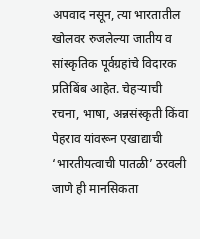अपवाद नसून, त्या भारतातील खोलवर रुजलेल्या जातीय व सांस्कृतिक पूर्वग्रहांचे विदारक प्रतिबिंब आहेत. चेहऱ्याची रचना, भाषा, अन्नसंस्कृती किंवा पेहराव यांवरून एखाद्याची ‘भारतीयत्वाची पातळी’ ठरवली जाणे ही मानसिकता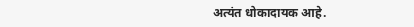अत्यंत धोकादायक आहे.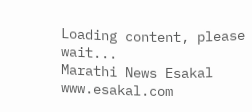Loading content, please wait...
Marathi News Esakal
www.esakal.com